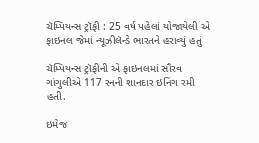ચૅમ્પિયન્સ ટ્રૉફી : 25 વર્ષ પહેલાં યોજાયેલી એ ફાઇનલ જેમાં ન્યૂઝીલૅન્ડે ભારતને હરાવ્યું હતું

ચૅમ્પિયન્સ ટ્રૉફીની એ ફાઇનલમાં સૌરવ ગાંગુલીએ 117 રનની શાનદાર ઇનિંગ રમી હતી.

ઇમેજ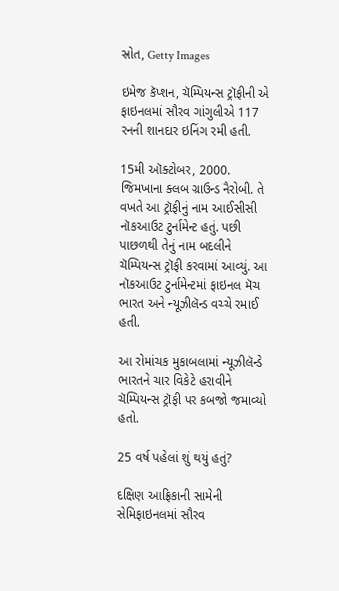સ્રોત, Getty Images

ઇમેજ કૅપ્શન, ચૅમ્પિયન્સ ટ્રૉફીની એ ફાઇનલમાં સૌરવ ગાંગુલીએ 117 રનની શાનદાર ઇનિંગ રમી હતી.

15મી ઑક્ટોબર, 2000. જિમખાના ક્લબ ગ્રાઉન્ડ નૈરોબી. તે વખતે આ ટ્રૉફીનું નામ આઈસીસી નૉકઆઉટ ટુર્નામેન્ટ હતું. પછી પાછળથી તેનું નામ બદલીને ચૅમ્પિયન્સ ટ્રૉફી કરવામાં આવ્યું. આ નૉકઆઉટ ટુર્નામેન્ટમાં ફાઇનલ મૅચ ભારત અને ન્યૂઝીલૅન્ડ વચ્ચે રમાઈ હતી.

આ રોમાંચક મુકાબલામાં ન્યૂઝીલૅન્ડે ભારતને ચાર વિકેટે હરાવીને ચૅમ્પિયન્સ ટ્રૉફી પર કબજો જમાવ્યો હતો.

25 વર્ષ પહેલાં શું થયું હતું?

દક્ષિણ આફ્રિકાની સામેની સેમિફાઇનલમાં સૌરવ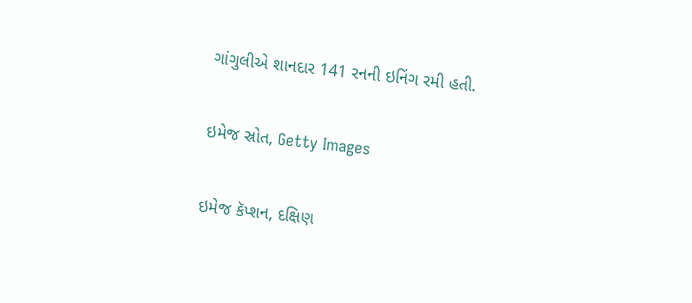ગાંગુલીએ શાનદાર 141 રનની ઇનિંગ રમી હતી.

ઇમેજ સ્રોત, Getty Images

ઇમેજ કૅપ્શન, દક્ષિણ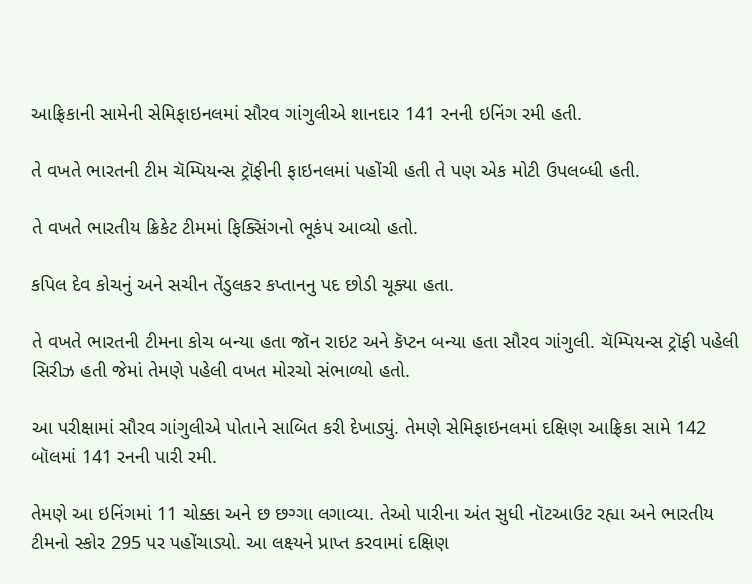આફ્રિકાની સામેની સેમિફાઇનલમાં સૌરવ ગાંગુલીએ શાનદાર 141 રનની ઇનિંગ રમી હતી.

તે વખતે ભારતની ટીમ ચૅમ્પિયન્સ ટ્રૉફીની ફાઇનલમાં પહોંચી હતી તે પણ એક મોટી ઉપલબ્ધી હતી.

તે વખતે ભારતીય ક્રિકેટ ટીમમાં ફિક્સિંગનો ભૂકંપ આવ્યો હતો.

કપિલ દેવ કોચનું અને સચીન તેંડુલકર કપ્તાનનુ પદ છોડી ચૂક્યા હતા.

તે વખતે ભારતની ટીમના કોચ બન્યા હતા જૉન રાઇટ અને કૅપ્ટન બન્યા હતા સૌરવ ગાંગુલી. ચૅમ્પિયન્સ ટ્રૉફી પહેલી સિરીઝ હતી જેમાં તેમણે પહેલી વખત મોરચો સંભાળ્યો હતો.

આ પરીક્ષામાં સૌરવ ગાંગુલીએ પોતાને સાબિત કરી દેખાડ્યું. તેમણે સેમિફાઇનલમાં દક્ષિણ આફ્રિકા સામે 142 બૉલમાં 141 રનની પારી રમી.

તેમણે આ ઇનિંગમાં 11 ચોક્કા અને છ છગ્ગા લગાવ્યા. તેઓ પારીના અંત સુધી નૉટઆઉટ રહ્યા અને ભારતીય ટીમનો સ્કોર 295 પર પહોંચાડ્યો. આ લક્ષ્યને પ્રાપ્ત કરવામાં દક્ષિણ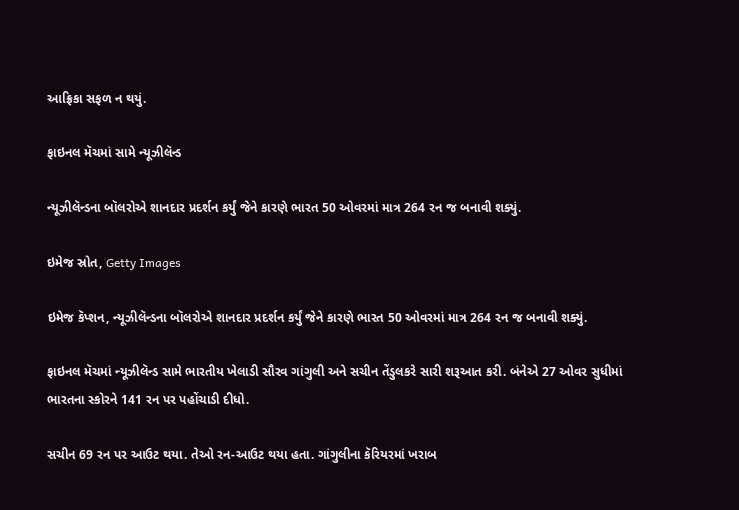આફ્રિકા સફળ ન થયું.

ફાઇનલ મૅચમાં સામે ન્યૂઝીલૅન્ડ

ન્યૂઝીલૅન્ડના બૉલરોએ શાનદાર પ્રદર્શન કર્યું જેને કારણે ભારત 50 ઓવરમાં માત્ર 264 રન જ બનાવી શક્યું.

ઇમેજ સ્રોત, Getty Images

ઇમેજ કૅપ્શન, ન્યૂઝીલૅન્ડના બૉલરોએ શાનદાર પ્રદર્શન કર્યું જેને કારણે ભારત 50 ઓવરમાં માત્ર 264 રન જ બનાવી શક્યું.

ફાઇનલ મૅચમાં ન્યૂઝીલૅન્ડ સામે ભારતીય ખેલાડી સૌરવ ગાંગુલી અને સચીન તેંડુલકરે સારી શરૂઆત કરી. બંનેએ 27 ઓવર સુધીમાં ભારતના સ્કોરને 141 રન પર પહોંચાડી દીધો.

સચીન 69 રન પર આઉટ થયા. તેઓ રન-આઉટ થયા હતા. ગાંગુલીના કૅરિયરમાં ખરાબ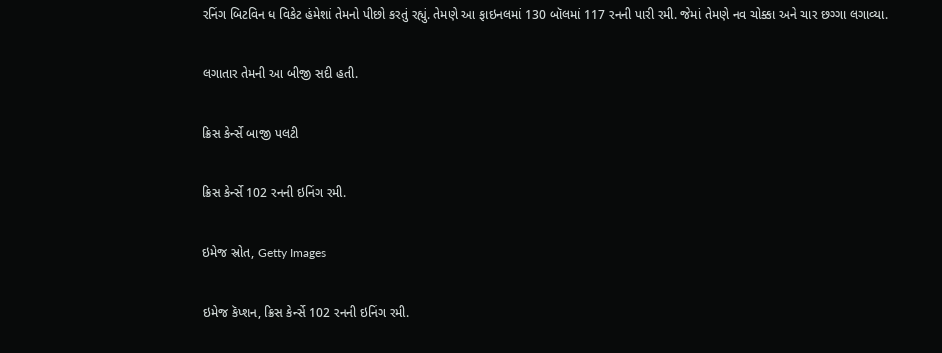રનિંગ બિટવિન ધ વિકેટ હંમેશાં તેમનો પીછો કરતું રહ્યું. તેમણે આ ફાઇનલમાં 130 બૉલમાં 117 રનની પારી રમી. જેમાં તેમણે નવ ચોક્કા અને ચાર છગ્ગા લગાવ્યા.

લગાતાર તેમની આ બીજી સદી હતી.

ક્રિસ કેર્ન્સે બાજી પલટી

ક્રિસ કેર્ન્સે 102 રનની ઇનિંગ રમી.

ઇમેજ સ્રોત, Getty Images

ઇમેજ કૅપ્શન, ક્રિસ કેર્ન્સે 102 રનની ઇનિંગ રમી.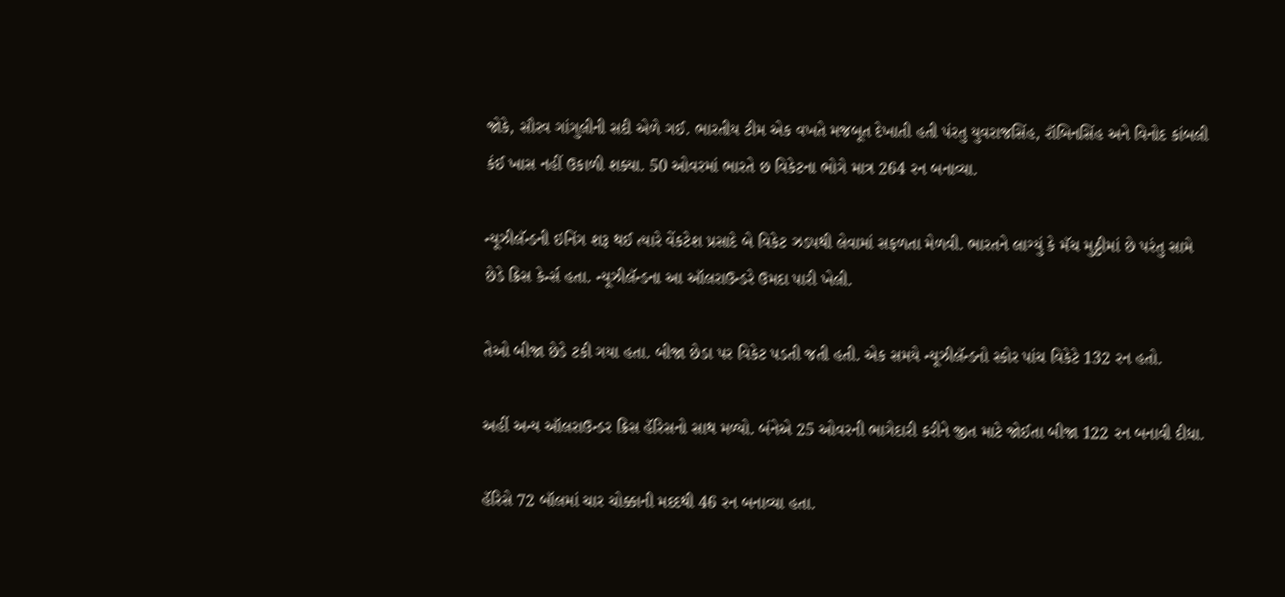જોકે, સૌરવ ગાંગુલીની સદી એળે ગઈ. ભારતીય ટીમ એક વખતે મજબૂત દેખાતી હતી પંરતુ યુવરાજસિંહ, રૉબિનસિંહ અને વિનોદ કાંબલી કંઈ ખાસ નહીં ઉકાળી શક્યા. 50 ઓવરમાં ભારતે છ વિકેટના ભોગે માત્ર 264 રન બનાવ્યા.

ન્યૂઝીલૅન્ડની ઇનિંગ શરૂ થઈ ત્યારે વેંકટેશ પ્રસાદે બે વિકેટ ઝડપથી લેવામાં સફળતા મેળવી. ભારતને લાગ્યું કે મૅચ મુઠ્ઠીમાં છે પરંતુ સામે છેડે ક્રિસ કેર્ન્સ હતા. ન્યૂઝીલૅન્ડના આ ઑલરાઉન્ડરે ઉમદા પારી ખેલી.

તેઓ બીજા છેડે ટકી ગયા હતા. બીજા છેડા પર વિકેટ પડતી જતી હતી. એક સમયે ન્યૂઝીલૅન્ડનો સ્કોર પાંચ વિકેટે 132 રન હતો.

અહીં અન્ય ઑલરાઉન્ડર ક્રિસ હૅરિસનો સાથ મળ્યો. બંનેએ 25 ઓવરની ભાગેદારી કરીને જીત માટે જોઈતા બીજા 122 રન બનાવી દીધા.

હૅરિસે 72 બૉલમાં ચાર ચોક્કાની મદદથી 46 રન બનાવ્યા હતા.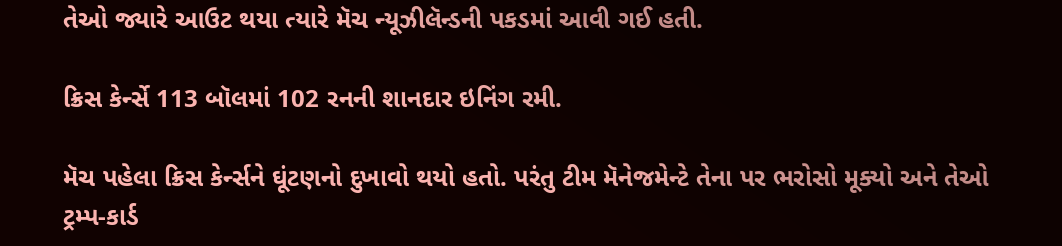તેઓ જ્યારે આઉટ થયા ત્યારે મૅચ ન્યૂઝીલૅન્ડની પકડમાં આવી ગઈ હતી.

ક્રિસ કેર્ન્સે 113 બૉલમાં 102 રનની શાનદાર ઇનિંગ રમી.

મૅચ પહેલા ક્રિસ કેર્ન્સને ઘૂંટણનો દુખાવો થયો હતો. પરંતુ ટીમ મૅનેજમેન્ટે તેના પર ભરોસો મૂક્યો અને તેઓ ટ્રમ્પ-કાર્ડ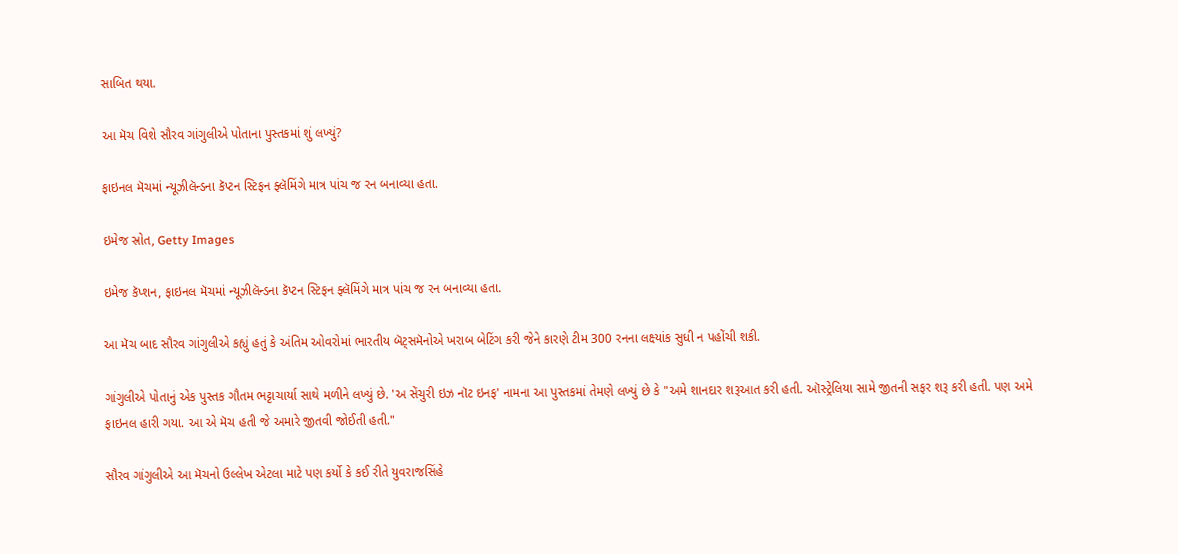સાબિત થયા.

આ મૅચ વિશે સૌરવ ગાંગુલીએ પોતાના પુસ્તકમાં શું લખ્યું?

ફાઇનલ મૅચમાં ન્યૂઝીલૅન્ડના કૅપ્ટન સ્ટિફન ફ્લૅમિંગે માત્ર પાંચ જ રન બનાવ્યા હતા.

ઇમેજ સ્રોત, Getty Images

ઇમેજ કૅપ્શન, ફાઇનલ મૅચમાં ન્યૂઝીલૅન્ડના કૅપ્ટન સ્ટિફન ફ્લૅમિંગે માત્ર પાંચ જ રન બનાવ્યા હતા.

આ મૅચ બાદ સૌરવ ગાંગુલીએ કહ્યું હતું કે અંતિમ ઓવરોમાં ભારતીય બૅટ્સમૅનોએ ખરાબ બેટિંગ કરી જેને કારણે ટીમ 300 રનના લક્ષ્યાંક સુધી ન પહોંચી શકી.

ગાંગુલીએ પોતાનું એક પુસ્તક ગૌતમ ભટ્ટાચાર્યા સાથે મળીને લખ્યું છે. 'અ સેંચુરી ઇઝ નૉટ ઇનફ' નામના આ પુસ્તકમાં તેમણે લખ્યું છે કે "અમે શાનદાર શરૂઆત કરી હતી. ઑસ્ટ્રેલિયા સામે જીતની સફર શરૂ કરી હતી. પણ અમે ફાઇનલ હારી ગયા. આ એ મૅચ હતી જે અમારે જીતવી જોઈતી હતી."

સૌરવ ગાંગુલીએ આ મૅચનો ઉલ્લેખ એટલા માટે પણ કર્યો કે કઈ રીતે યુવરાજસિંહે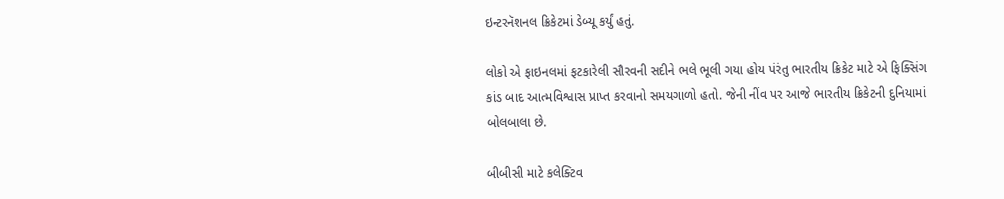ઇન્ટરનૅશનલ ક્રિકેટમાં ડેબ્યૂ કર્યું હતું.

લોકો એ ફાઇનલમાં ફટકારેલી સૌરવની સદીને ભલે ભૂલી ગયા હોય પંરંતુ ભારતીય ક્રિકેટ માટે એ ફિક્સિંગ કાંડ બાદ આત્મવિશ્વાસ પ્રાપ્ત કરવાનો સમયગાળો હતો. જેની નીંવ પર આજે ભારતીય ક્રિકેટની દુનિયામાં બોલબાલા છે.

બીબીસી માટે કલેક્ટિવ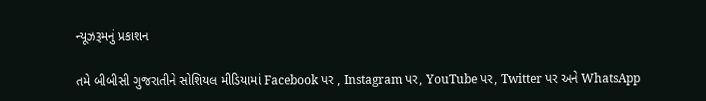ન્યૂઝરૂમનું પ્રકાશન

તમે બીબીસી ગુજરાતીને સોશિયલ મીડિયામાં Facebook પર , Instagram પર, YouTube પર, Twitter પર અને WhatsApp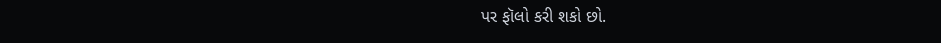પર ફૉલો કરી શકો છો.